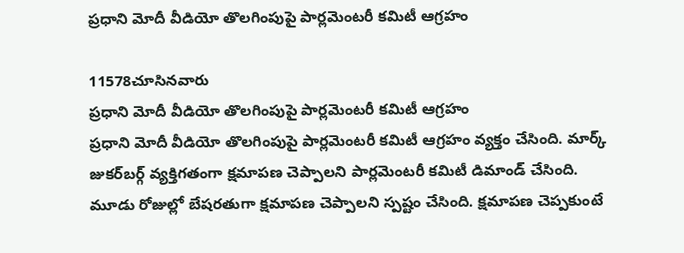ప్రధాని మోదీ వీడియో తొలగింపుపై పార్లమెంటరీ కమిటీ ఆగ్రహం

11578చూసినవారు
ప్రధాని మోదీ వీడియో తొలగింపుపై పార్లమెంటరీ కమిటీ ఆగ్రహం
ప్రధాని మోదీ వీడియో తొలగింపుపై పార్లమెంటరీ కమిటీ ఆగ్రహం వ్యక్తం చేసింది. మార్క్‌ జుకర్‌బర్గ్‌ వ్యక్తిగతంగా క్షమాపణ చెప్పాలని పార్లమెంటరీ కమిటీ డిమాండ్‌ చేసింది. మూడు రోజుల్లో బేషరతుగా క్షమాపణ చెప్పాలని స్పష్టం చేసింది. క్షమాపణ చెప్పకుంటే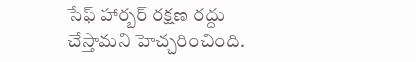సేఫ్‌ హార్బర్ రక్షణ రద్దు చేస్తామని హెచ్చరించింది.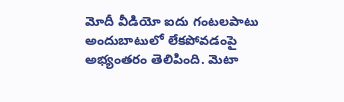మోదీ వీడియో ఐదు గంటలపాటు అందుబాటులో లేకపోవడంపై అభ్యంతరం తెలిపింది. మెటా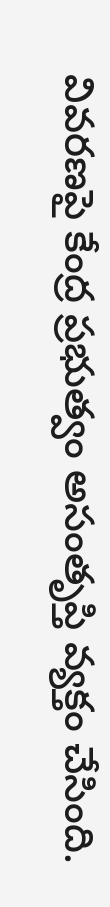వివరణపై కేంద్ర ప్రభుత్వం అసంతృప్తి వ్యక్తం చేసింది.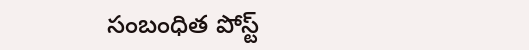సంబంధిత పోస్ట్